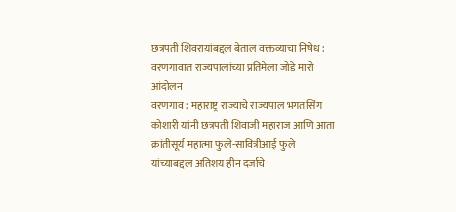छत्रपती शिवरायांबद्दल बेताल वक्तव्याचा निषेध : वरणगावात राज्यपालांच्या प्रतिमेला जोडे मारो आंदोलन
वरणगाव : महाराष्ट्र राज्याचे राज्यपाल भगतसिंग कोशारी यांनी छत्रपती शिवाजी महाराज आणि आता क्रांतीसूर्य महात्मा फुले-सावित्रीआई फुले यांच्याबद्दल अतिशय हीन दर्जाचे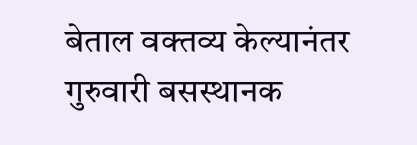बेताल वक्तव्य केल्यानंतर गुरुवारी बसस्थानक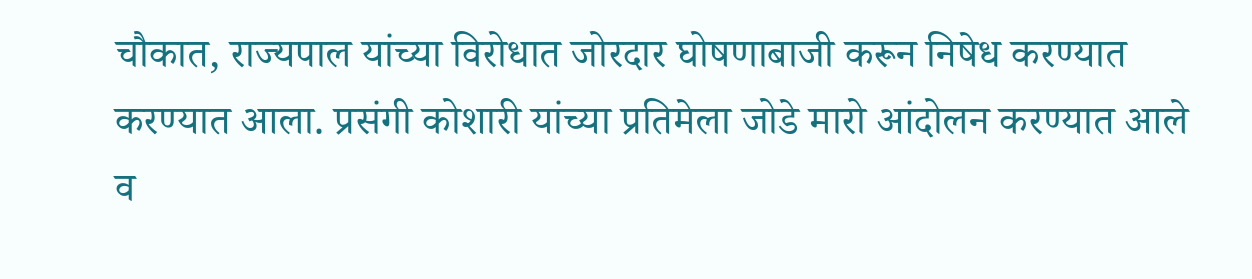चौकात, राज्यपाल यांच्या विरोधात जोरदार घोषणाबाजी करून निषेध करण्यात करण्यात आला. प्रसंगी कोशारी यांच्या प्रतिमेला जोडे मारो आंदोलन करण्यात आले व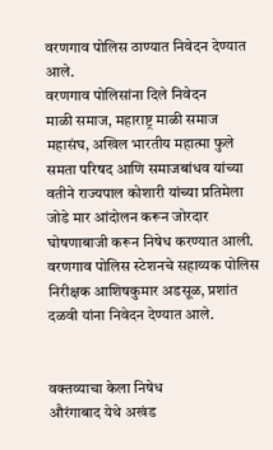वरणगाव पोलिस ठाण्यात निवेदन देण्यात आले.
वरणगाव पोलिसांना दिले निवेदन
माळी समाज, महाराष्ट्र माळी समाज महासंघ, अखिल भारतीय महात्मा फुले समता परिषद आणि समाजबांधव यांच्या वतीने राज्यपाल कोशारी यांच्या प्रतिमेला जोडे मार आंदोलन करून जोरदार घोषणाबाजी करून निषेध करण्यात आली. वरणगाव पोलिस स्टेशनचे सहाय्यक पोलिस निरीक्षक आशिषकुमार अडसूळ, प्रशांत दळवी यांना निवेदन देण्यात आले.


वक्तव्याचा केला निषेध
औरंगाबाद येथे अखंड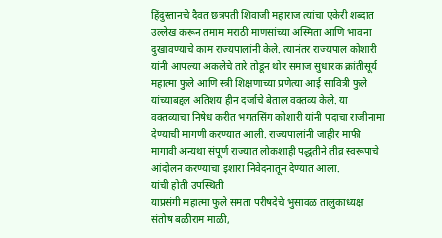हिंदुस्तानचे दैवत छत्रपती शिवाजी महाराज त्यांचा एकेरी शब्दात उल्लेख करून तमाम मराठी माणसांच्या अस्मिता आणि भावना दुखावण्याचे काम राज्यपालांनी केले. त्यानंतर राज्यपाल कोशारी यांनी आपल्या अकलेचे तारे तोडून थोर समाज सुधारक क्रांतीसूर्य महात्मा फुले आणि स्त्री शिक्षणाच्या प्रणेत्या आई सावित्री फुले यांच्याबद्दल अतिशय हीन दर्जाचे बेताल वक्तव्य केले. या वक्तव्याचा निषेध करीत भगतसिंग कोशारी यांनी पदाचा राजीनामा देण्याची मागणी करण्यात आली. राज्यपालांनी जाहीर माफी मागावी अन्यथा संपूर्ण राज्यात लोकशाही पद्धतीने तीव्र स्वरूपाचे आंदोलन करण्याचा इशारा निवेदनातून देण्यात आला.
यांची होती उपस्थिती
याप्रसंगी महात्मा फुले समता परीषदेचे भुसावळ तालुकाध्यक्ष संतोष बळीराम माळी,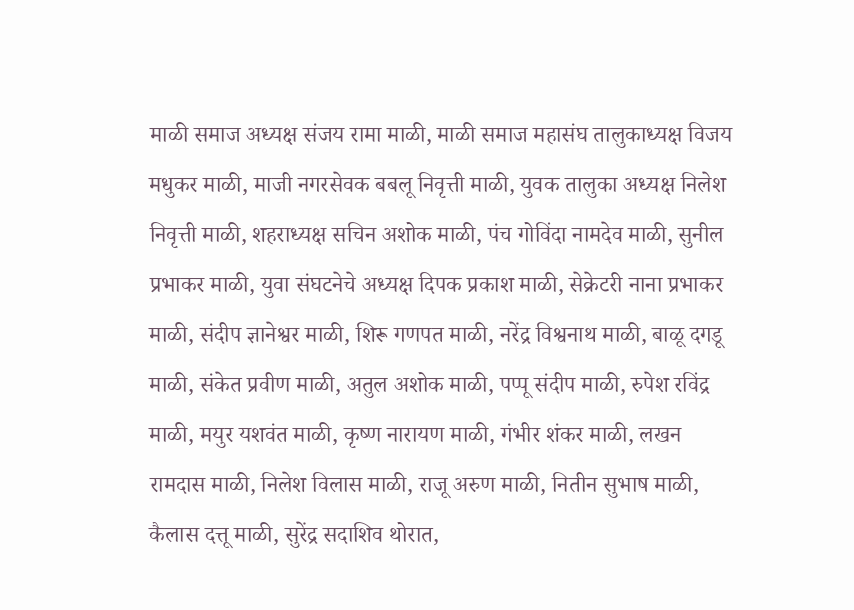माळी समाज अध्यक्ष संजय रामा माळी, माळी समाज महासंघ तालुकाध्यक्ष विजय मधुकर माळी, माजी नगरसेवक बबलू निवृत्ती माळी, युवक तालुका अध्यक्ष निलेश निवृत्ती माळी, शहराध्यक्ष सचिन अशोक माळी, पंच गोविंदा नामदेव माळी, सुनील प्रभाकर माळी, युवा संघटनेचे अध्यक्ष दिपक प्रकाश माळी, सेक्रेटरी नाना प्रभाकर माळी, संदीप ज्ञानेश्वर माळी, शिरू गणपत माळी, नरेंद्र विश्वनाथ माळी, बाळू दगडू माळी, संकेत प्रवीण माळी, अतुल अशोक माळी, पप्पू संदीप माळी, रुपेश रविंद्र माळी, मयुर यशवंत माळी, कृष्ण नारायण माळी, गंभीर शंकर माळी, लखन रामदास माळी, निलेश विलास माळी, राजू अरुण माळी, नितीन सुभाष माळी, कैलास दत्तू माळी, सुरेंद्र सदाशिव थोरात,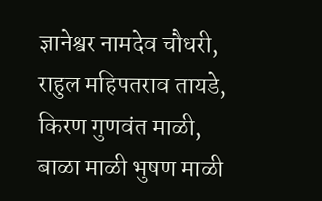ज्ञानेश्वर नामदेव चौधरी, राहुल महिपतराव तायडे, किरण गुणवंत माळी, बाळा माळी भुषण माळी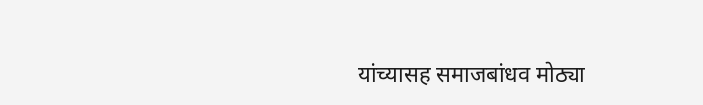यांच्यासह समाजबांधव मोठ्या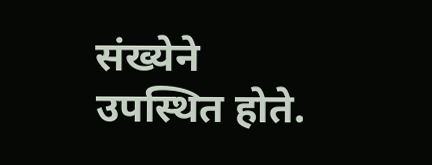संख्येने उपस्थित होते.